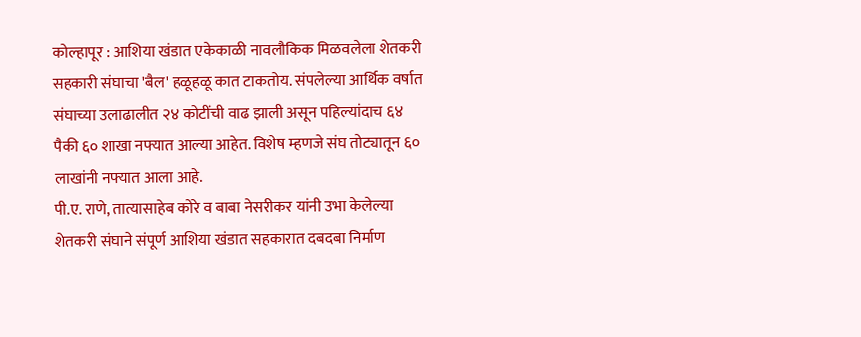कोल्हापूर : आशिया खंडात एकेकाळी नावलौकिक मिळवलेला शेतकरी सहकारी संघाचा 'बैल' हळूहळू कात टाकतोय. संपलेल्या आर्थिक वर्षात संघाच्या उलाढालीत २४ कोटींची वाढ झाली असून पहिल्यांदाच ६४ पैकी ६० शाखा नफ्यात आल्या आहेत. विशेष म्हणजे संघ तोट्यातून ६० लाखांनी नफ्यात आला आहे.
पी.ए. राणे, तात्यासाहेब कोरे व बाबा नेसरीकर यांनी उभा केलेल्या शेतकरी संघाने संपूर्ण आशिया खंडात सहकारात दबदबा निर्माण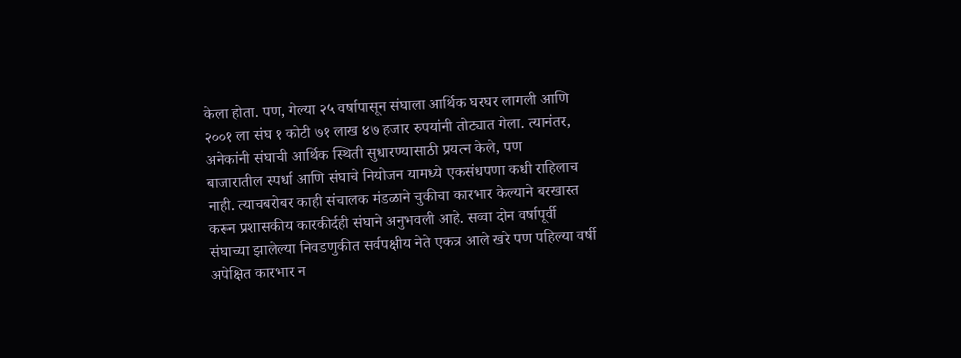केला होता. पण, गेल्या २५ वर्षापासून संघाला आर्थिक घरघर लागली आणि २००१ ला संघ १ कोटी ७१ लाख ४७ हजार रुपयांनी तोट्यात गेला. त्यानंतर, अनेकांनी संघाची आर्थिक स्थिती सुधारण्यासाठी प्रयत्न केले, पण
बाजारातील स्पर्धा आणि संघाचे नियोजन यामध्ये एकसंधपणा कधी राहिलाच नाही. त्याचबरोबर काही संचालक मंडळाने चुकीचा कारभार केल्याने बरखास्त करून प्रशासकीय कारकीर्दही संघाने अनुभवली आहे. सव्वा दोन वर्षापूर्वी संघाच्या झालेल्या निवडणुकीत सर्वपक्षीय नेते एकत्र आले खरे पण पहिल्या वर्षी अपेक्षित कारभार न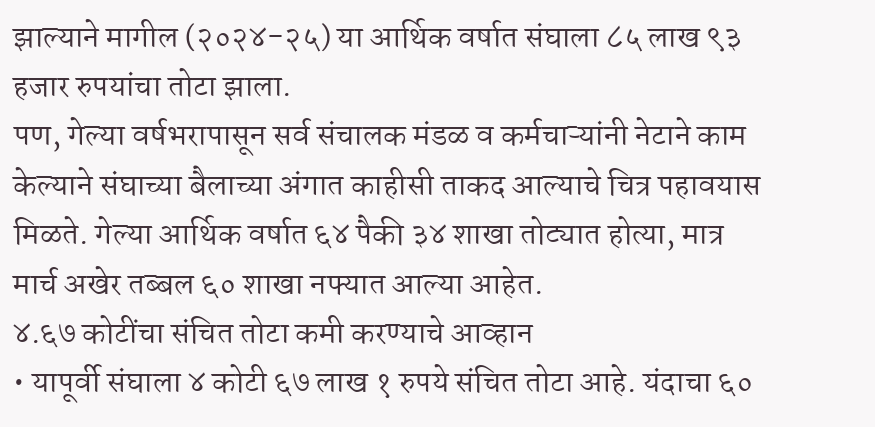झाल्याने मागील (२०२४-२५) या आर्थिक वर्षात संघाला ८५ लाख ९३ हजार रुपयांचा तोटा झाला.
पण, गेल्या वर्षभरापासून सर्व संचालक मंडळ व कर्मचाऱ्यांनी नेटाने काम केल्याने संघाच्या बैलाच्या अंगात काहीसी ताकद आल्याचे चित्र पहावयास मिळते. गेल्या आर्थिक वर्षात ६४ पैकी ३४ शाखा तोट्यात होत्या, मात्र मार्च अखेर तब्बल ६० शाखा नफ्यात आल्या आहेत.
४.६७ कोटींचा संचित तोटा कमी करण्याचे आव्हान
• यापूर्वी संघाला ४ कोटी ६७ लाख १ रुपये संचित तोटा आहे. यंदाचा ६०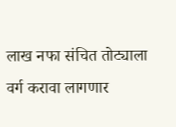लाख नफा संचित तोट्याला वर्ग करावा लागणार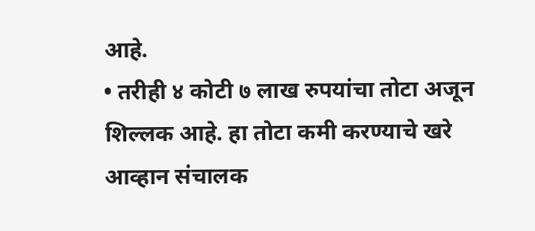आहे.
• तरीही ४ कोटी ७ लाख रुपयांचा तोटा अजून शिल्लक आहे. हा तोटा कमी करण्याचे खरे आव्हान संचालक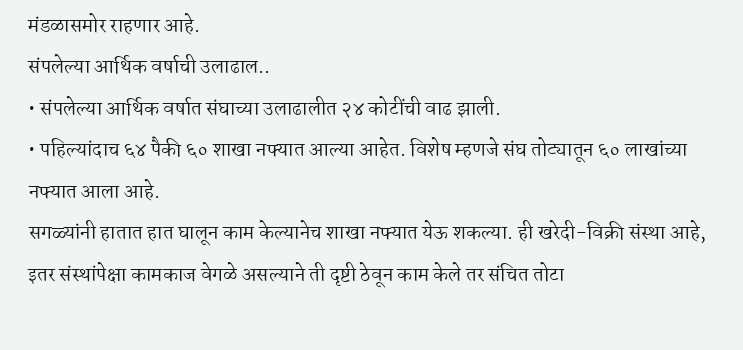मंडळासमोर राहणार आहे.
संपलेल्या आर्थिक वर्षाची उलाढाल..
• संपलेल्या आर्थिक वर्षात संघाच्या उलाढालीत २४ कोटींची वाढ झाली.
• पहिल्यांदाच ६४ पैकी ६० शाखा नफ्यात आल्या आहेत. विशेष म्हणजे संघ तोट्यातून ६० लाखांच्या नफ्यात आला आहे.
सगळ्यांनी हातात हात घालून काम केल्यानेच शाखा नफ्यात येऊ शकल्या. ही खरेदी-विक्री संस्था आहे, इतर संस्थांपेक्षा कामकाज वेगळे असल्याने ती दृष्टी ठेवून काम केले तर संचित तोटा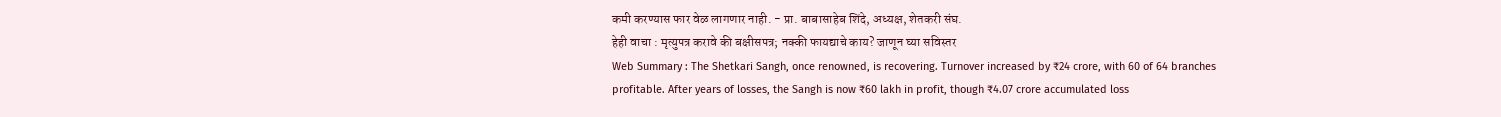कमी करण्यास फार वेळ लागणार नाही. - प्रा. बाबासाहेब शिंदे, अध्यक्ष, शेतकरी संघ.
हेही वाचा : मृत्युपत्र करावे की बक्षीसपत्र; नक्की फायद्याचे काय? जाणून घ्या सविस्तर
Web Summary : The Shetkari Sangh, once renowned, is recovering. Turnover increased by ₹24 crore, with 60 of 64 branches profitable. After years of losses, the Sangh is now ₹60 lakh in profit, though ₹4.07 crore accumulated loss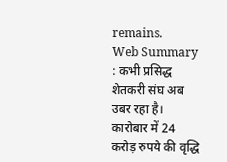remains.
Web Summary : कभी प्रसिद्ध शेतकरी संघ अब उबर रहा है। कारोबार में 24 करोड़ रुपये की वृद्धि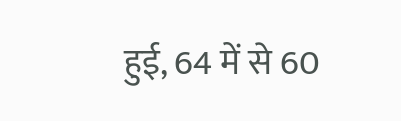हुई, 64 में से 60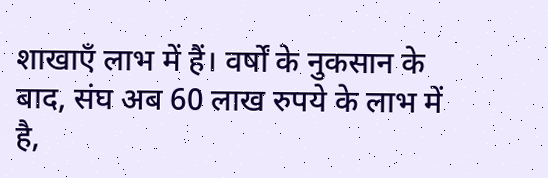शाखाएँ लाभ में हैं। वर्षों के नुकसान के बाद, संघ अब 60 लाख रुपये के लाभ में है,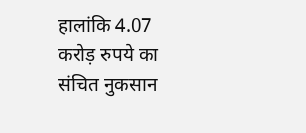हालांकि 4.07 करोड़ रुपये का संचित नुकसान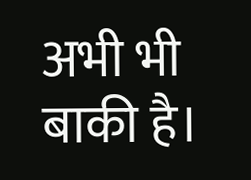अभी भी बाकी है।